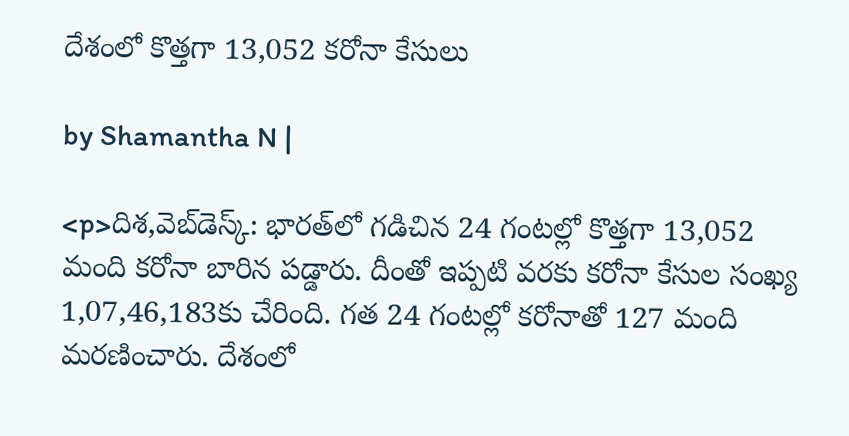దేశంలో కొత్తగా 13,052 కరోనా కేసులు

by Shamantha N |

<p>దిశ,వెబ్‌డెస్క్: భారత్‌లో గడిచిన 24 గంటల్లో కొత్తగా 13,052 మంది కరోనా బారిన పడ్డారు. దీంతో ఇప్పటి వరకు కరోనా కేసుల సంఖ్య 1,07,46,183కు చేరింది. గత 24 గంటల్లో కరోనాతో 127 మంది మరణించారు. దేశంలో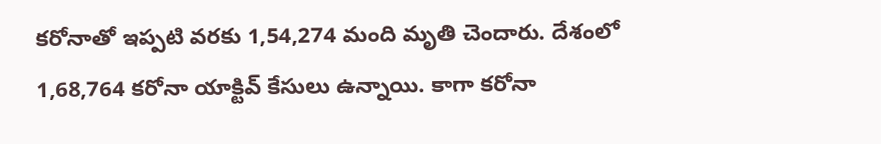కరోనాతో ఇప్పటి వరకు 1,54,274 మంది మృతి చెందారు. దేశంలో 1,68,764 కరోనా యాక్టివ్ కేసులు ఉన్నాయి. కాగా కరోనా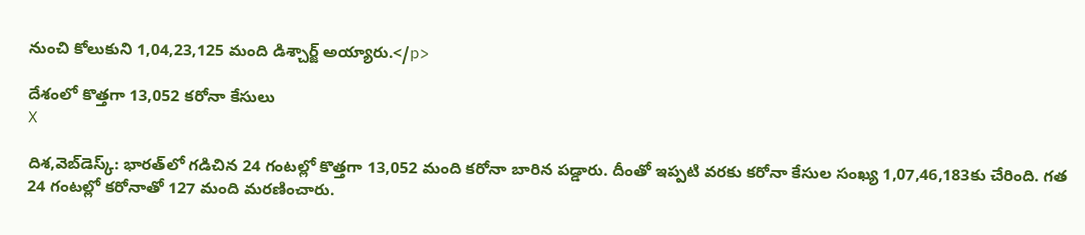నుంచి కోలుకుని 1,04,23,125 మంది డిశ్చార్జ్ అయ్యారు.</p>

దేశంలో కొత్తగా 13,052 కరోనా కేసులు
X

దిశ,వెబ్‌డెస్క్: భారత్‌లో గడిచిన 24 గంటల్లో కొత్తగా 13,052 మంది కరోనా బారిన పడ్డారు. దీంతో ఇప్పటి వరకు కరోనా కేసుల సంఖ్య 1,07,46,183కు చేరింది. గత 24 గంటల్లో కరోనాతో 127 మంది మరణించారు.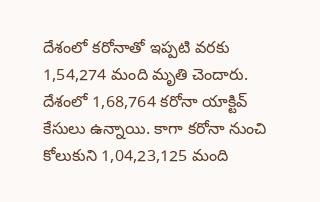దేశంలో కరోనాతో ఇప్పటి వరకు 1,54,274 మంది మృతి చెందారు. దేశంలో 1,68,764 కరోనా యాక్టివ్ కేసులు ఉన్నాయి. కాగా కరోనా నుంచి కోలుకుని 1,04,23,125 మంది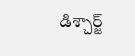డిశ్చార్జ్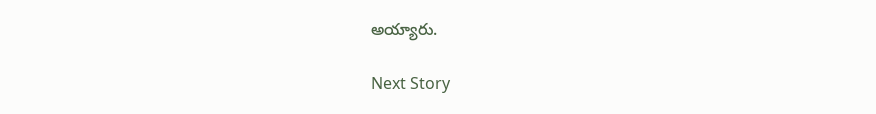అయ్యారు.

Next Story